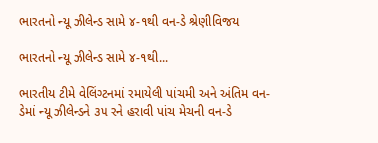ભારતનો ન્યૂ ઝીલેન્ડ સામે ૪-૧થી વન-ડે શ્રેણીવિજય

ભારતનો ન્યૂ ઝીલેન્ડ સામે ૪-૧થી...

ભારતીય ટીમે વેલિંગ્ટનમાં રમાયેલી પાંચમી અને અંતિમ વન-ડેમાં ન્યૂ ઝીલેન્ડને ૩૫ રને હરાવી પાંચ મેચની વન-ડે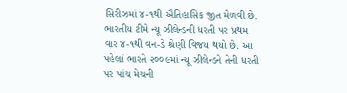સિરીઝમાં ૪-૧થી ઐતિહાસિક જીત મેળવી છે. ભારતીય ટીમે ન્યૂ ઝીલેન્ડની ધરતી પર પ્રથમ વાર ૪-૧થી વન-ડે શ્રેણી વિજય થયો છે. આ પહેલાં ભારતે ૨૦૦૯માં ન્યૂ ઝીલેન્ડને તેની ધરતી પર પાંચ મેચની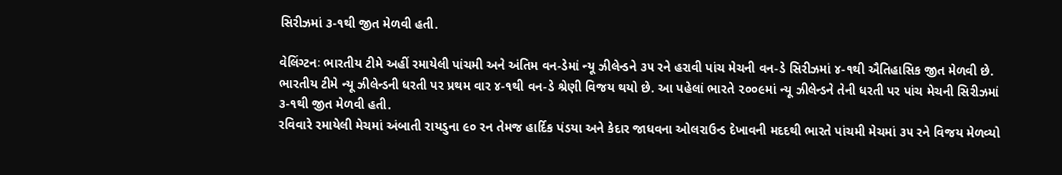સિરીઝમાં ૩-૧થી જીત મેળવી હતી.

વેલિંગ્ટનઃ ભારતીય ટીમે અહીં રમાયેલી પાંચમી અને અંતિમ વન-ડેમાં ન્યૂ ઝીલેન્ડને ૩૫ રને હરાવી પાંચ મેચની વન-ડે સિરીઝમાં ૪-૧થી ઐતિહાસિક જીત મેળવી છે. ભારતીય ટીમે ન્યૂ ઝીલેન્ડની ધરતી પર પ્રથમ વાર ૪-૧થી વન-ડે શ્રેણી વિજય થયો છે. આ પહેલાં ભારતે ૨૦૦૯માં ન્યૂ ઝીલેન્ડને તેની ધરતી પર પાંચ મેચની સિરીઝમાં ૩-૧થી જીત મેળવી હતી.
રવિવારે રમાયેલી મેચમાં અંબાતી રાયડુના ૯૦ રન તેમજ હાર્દિક પંડયા અને કેદાર જાધવના ઓલરાઉન્ડ દેખાવની મદદથી ભારતે પાંચમી મેચમાં ૩૫ રને વિજય મેળવ્યો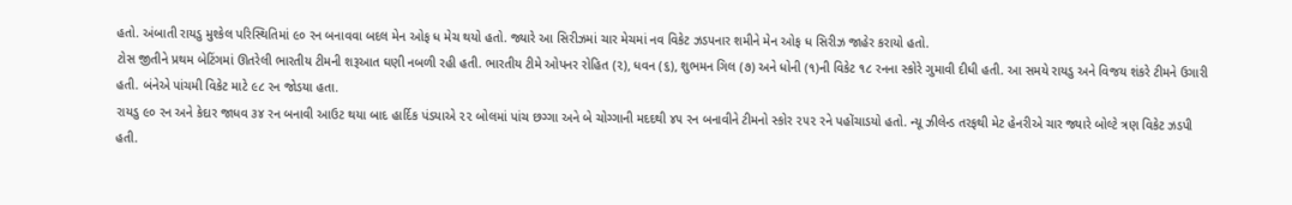હતો. અંબાતી રાયડુ મુશ્કેલ પરિસ્થિતિમાં ૯૦ રન બનાવવા બદલ મેન ઓફ ધ મેચ થયો હતો. જ્યારે આ સિરીઝમાં ચાર મેચમાં નવ વિકેટ ઝડપનાર શમીને મેન ઓફ ધ સિરીઝ જાહેર કરાયો હતો.
ટોસ જીતીને પ્રથમ બેટિંગમાં ઊતરેલી ભારતીય ટીમની શરૂઆત ઘણી નબળી રહી હતી. ભારતીય ટીમે ઓપનર રોહિત (૨), ધવન (૬), શુભમન ગિલ (૭) અને ધોની (૧)ની વિકેટ ૧૮ રનના સ્કોરે ગુમાવી દીધી હતી. આ સમયે રાયડુ અને વિજય શંકરે ટીમને ઉગારી હતી. બંનેએ પાંચમી વિકેટ માટે ૯૮ રન જોડયા હતા.
રાયડુ ૯૦ રન અને કેદાર જાધવ ૩૪ રન બનાવી આઉટ થયા બાદ હાર્દિક પંડયાએ ૨૨ બોલમાં પાંચ છગ્ગા અને બે ચોગ્ગાની મદદથી ૪૫ રન બનાવીને ટીમનો સ્કોર ૨૫૨ રને પહોંચાડયો હતો. ન્યૂ ઝીલેન્ડ તરફથી મેટ હેનરીએ ચાર જ્યારે બોલ્ટે ત્રણ વિકેટ ઝડપી હતી.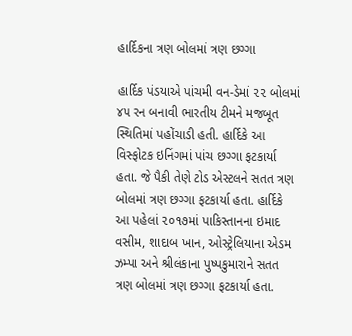હાર્દિકના ત્રણ બોલમાં ત્રણ છગ્ગા

હાર્દિક પંડયાએ પાંચમી વન-ડેમાં ૨૨ બોલમાં ૪૫ રન બનાવી ભારતીય ટીમને મજબૂત સ્થિતિમાં પહોંચાડી હતી. હાર્દિકે આ વિસ્ફોટક ઇનિંગમાં પાંચ છગ્ગા ફટકાર્યા હતા. જે પૈકી તેણે ટોડ એસ્ટલને સતત ત્રણ બોલમાં ત્રણ છગ્ગા ફટકાર્યા હતા. હાર્દિકે આ પહેલાં ૨૦૧૭માં પાકિસ્તાનના ઇમાદ વસીમ, શાદાબ ખાન, ઓસ્ટ્રેલિયાના એડમ ઝમ્પા અને શ્રીલંકાના પુષ્પકુમારાને સતત ત્રણ બોલમાં ત્રણ છગ્ગા ફટકાર્યા હતા.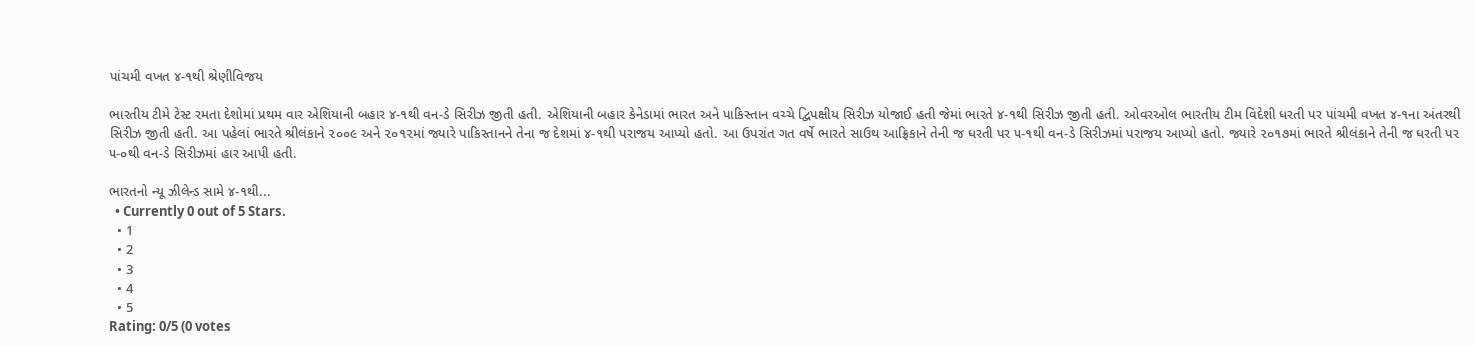પાંચમી વખત ૪-૧થી શ્રેણીવિજય

ભારતીય ટીમે ટેસ્ટ રમતા દેશોમાં પ્રથમ વાર એશિયાની બહાર ૪-૧થી વન-ડે સિરીઝ જીતી હતી. એશિયાની બહાર કેનેડામાં ભારત અને પાકિસ્તાન વચ્ચે દ્વિપક્ષીય સિરીઝ યોજાઈ હતી જેમાં ભારતે ૪-૧થી સિરીઝ જીતી હતી. ઓવરઓલ ભારતીય ટીમ વિદેશી ધરતી પર પાંચમી વખત ૪-૧ના અંતરથી સિરીઝ જીતી હતી. આ પહેલાં ભારતે શ્રીલંકાને ૨૦૦૯ અને ૨૦૧૨માં જ્યારે પાકિસ્તાનને તેના જ દેશમાં ૪-૧થી પરાજય આપ્યો હતો. આ ઉપરાંત ગત વર્ષે ભારતે સાઉથ આફ્રિકાને તેની જ ધરતી પર ૫-૧થી વન-ડે સિરીઝમાં પરાજય આપ્યો હતો. જ્યારે ૨૦૧૭માં ભારતે શ્રીલંકાને તેની જ ધરતી પર ૫-૦થી વન-ડે સિરીઝમાં હાર આપી હતી.

ભારતનો ન્યૂ ઝીલેન્ડ સામે ૪-૧થી...
  • Currently 0 out of 5 Stars.
  • 1
  • 2
  • 3
  • 4
  • 5
Rating: 0/5 (0 votes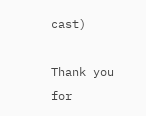cast)

Thank you for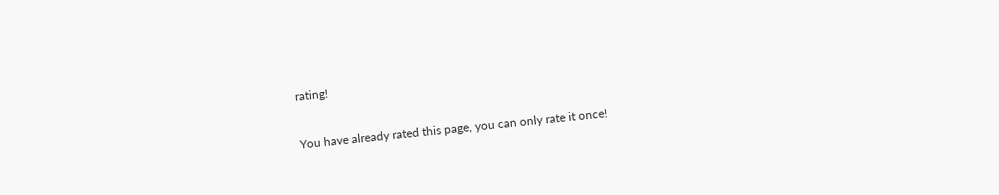rating!

You have already rated this page, you can only rate it once!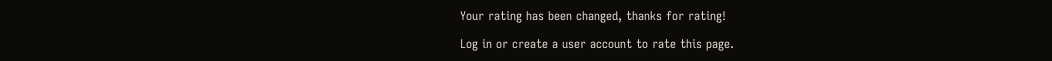Your rating has been changed, thanks for rating!

Log in or create a user account to rate this page.